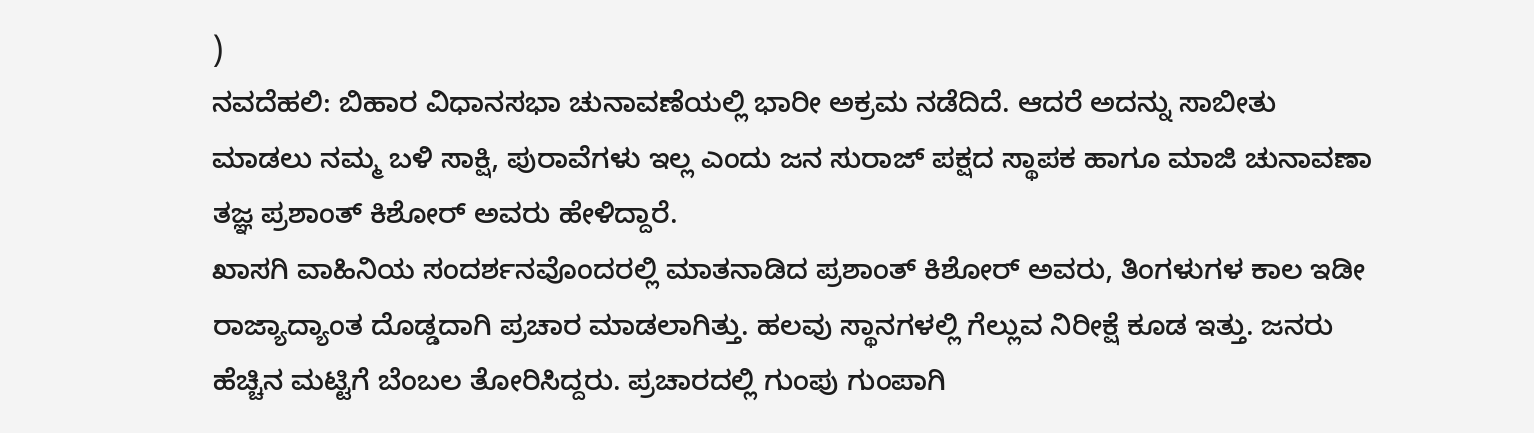)
ನವದೆಹಲಿ: ಬಿಹಾರ ವಿಧಾನಸಭಾ ಚುನಾವಣೆಯಲ್ಲಿ ಭಾರೀ ಅಕ್ರಮ ನಡೆದಿದೆ. ಆದರೆ ಅದನ್ನು ಸಾಬೀತು ಮಾಡಲು ನಮ್ಮ ಬಳಿ ಸಾಕ್ಷಿ, ಪುರಾವೆಗಳು ಇಲ್ಲ ಎಂದು ಜನ ಸುರಾಜ್ ಪಕ್ಷದ ಸ್ಥಾಪಕ ಹಾಗೂ ಮಾಜಿ ಚುನಾವಣಾ ತಜ್ಞ ಪ್ರಶಾಂತ್ ಕಿಶೋರ್ ಅವರು ಹೇಳಿದ್ದಾರೆ.
ಖಾಸಗಿ ವಾಹಿನಿಯ ಸಂದರ್ಶನವೊಂದರಲ್ಲಿ ಮಾತನಾಡಿದ ಪ್ರಶಾಂತ್ ಕಿಶೋರ್ ಅವರು, ತಿಂಗಳುಗಳ ಕಾಲ ಇಡೀ ರಾಜ್ಯಾದ್ಯಾಂತ ದೊಡ್ಡದಾಗಿ ಪ್ರಚಾರ ಮಾಡಲಾಗಿತ್ತು. ಹಲವು ಸ್ಥಾನಗಳಲ್ಲಿ ಗೆಲ್ಲುವ ನಿರೀಕ್ಷೆ ಕೂಡ ಇತ್ತು. ಜನರು ಹೆಚ್ಚಿನ ಮಟ್ಟಿಗೆ ಬೆಂಬಲ ತೋರಿಸಿದ್ದರು. ಪ್ರಚಾರದಲ್ಲಿ ಗುಂಪು ಗುಂಪಾಗಿ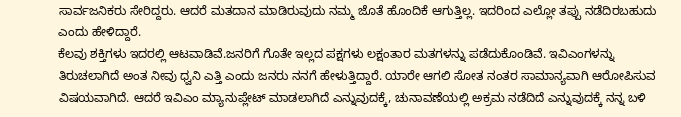ಸಾರ್ವಜನಿಕರು ಸೇರಿದ್ದರು. ಆದರೆ ಮತದಾನ ಮಾಡಿರುವುದು ನಮ್ಮ ಜೊತೆ ಹೊಂದಿಕೆ ಆಗುತ್ತಿಲ್ಲ. ಇದರಿಂದ ಎಲ್ಲೋ ತಪ್ಪು ನಡೆದಿರಬಹುದು ಎಂದು ಹೇಳಿದ್ದಾರೆ.
ಕೆಲವು ಶಕ್ತಿಗಳು ಇದರಲ್ಲಿ ಆಟವಾಡಿವೆ.ಜನರಿಗೆ ಗೊತೇ ಇಲ್ಲದ ಪಕ್ಷಗಳು ಲಕ್ಷಂತಾರ ಮತಗಳನ್ನು ಪಡೆದುಕೊಂಡಿವೆ. ಇವಿಎಂಗಳನ್ನು ತಿರುಚಲಾಗಿದೆ ಅಂತ ನೀವು ಧ್ವನಿ ಎತ್ತಿ ಎಂದು ಜನರು ನನಗೆ ಹೇಳುತ್ತಿದ್ದಾರೆ. ಯಾರೇ ಆಗಲಿ ಸೋತ ನಂತರ ಸಾಮಾನ್ಯವಾಗಿ ಆರೋಪಿಸುವ ವಿಷಯವಾಗಿದೆ. ಆದರೆ ಇವಿಎಂ ಮ್ಯಾನುಪ್ಲೇಟ್ ಮಾಡಲಾಗಿದೆ ಎನ್ನುವುದಕ್ಕೆ, ಚುನಾವಣೆಯಲ್ಲಿ ಅಕ್ರಮ ನಡೆದಿದೆ ಎನ್ನುವುದಕ್ಕೆ ನನ್ನ ಬಳಿ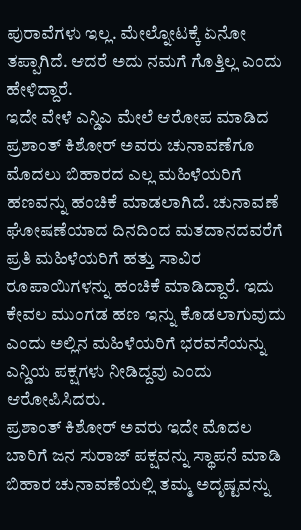ಪುರಾವೆಗಳು ಇಲ್ಲ. ಮೇಲ್ನೋಟಕ್ಕೆ ಏನೋ ತಪ್ಪಾಗಿದೆ. ಆದರೆ ಅದು ನಮಗೆ ಗೊತ್ತಿಲ್ಲ ಎಂದು ಹೇಳಿದ್ದಾರೆ.
ಇದೇ ವೇಳೆ ಎನ್ಡಿಎ ಮೇಲೆ ಆರೋಪ ಮಾಡಿದ ಪ್ರಶಾಂತ್ ಕಿಶೋರ್ ಅವರು ಚುನಾವಣೆಗೂ ಮೊದಲು ಬಿಹಾರದ ಎಲ್ಲ ಮಹಿಳೆಯರಿಗೆ ಹಣವನ್ನು ಹಂಚಿಕೆ ಮಾಡಲಾಗಿದೆ. ಚುನಾವಣೆ ಘೋಷಣೆಯಾದ ದಿನದಿಂದ ಮತದಾನದವರೆಗೆ ಪ್ರತಿ ಮಹಿಳೆಯರಿಗೆ ಹತ್ತು ಸಾವಿರ ರೂಪಾಯಿಗಳನ್ನು ಹಂಚಿಕೆ ಮಾಡಿದ್ದಾರೆ. ಇದು ಕೇವಲ ಮುಂಗಡ ಹಣ ಇನ್ನು ಕೊಡಲಾಗುವುದು ಎಂದು ಅಲ್ಲಿನ ಮಹಿಳೆಯರಿಗೆ ಭರವಸೆಯನ್ನು ಎನ್ಡಿಯ ಪಕ್ಷಗಳು ನೀಡಿದ್ದವು ಎಂದು ಆರೋಪಿಸಿದರು.
ಪ್ರಶಾಂತ್ ಕಿಶೋರ್ ಅವರು ಇದೇ ಮೊದಲ ಬಾರಿಗೆ ಜನ ಸುರಾಜ್ ಪಕ್ಷವನ್ನು ಸ್ಥಾಪನೆ ಮಾಡಿ ಬಿಹಾರ ಚುನಾವಣೆಯಲ್ಲಿ ತಮ್ಮ ಅದೃಷ್ಟವನ್ನು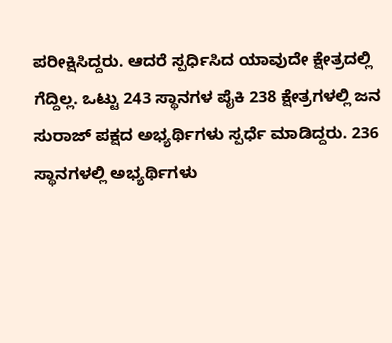ಪರೀಕ್ಷಿಸಿದ್ದರು. ಆದರೆ ಸ್ಪರ್ಧಿಸಿದ ಯಾವುದೇ ಕ್ಷೇತ್ರದಲ್ಲಿ ಗೆದ್ದಿಲ್ಲ. ಒಟ್ಟು 243 ಸ್ಥಾನಗಳ ಪೈಕಿ 238 ಕ್ಷೇತ್ರಗಳಲ್ಲಿ ಜನ ಸುರಾಜ್ ಪಕ್ಷದ ಅಭ್ಯರ್ಥಿಗಳು ಸ್ಪರ್ಧೆ ಮಾಡಿದ್ದರು. 236 ಸ್ಥಾನಗಳಲ್ಲಿ ಅಭ್ಯರ್ಥಿಗಳು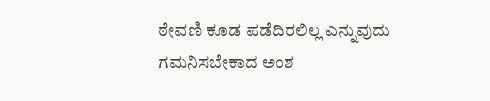ಠೇವಣಿ ಕೂಡ ಪಡೆದಿರಲಿಲ್ಲ ಎನ್ನುವುದು ಗಮನಿಸಬೇಕಾದ ಅಂಶ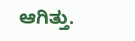ಆಗಿತ್ತು.